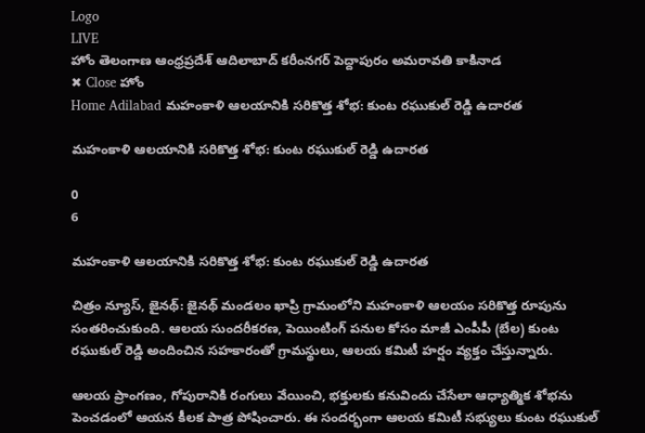Logo
LIVE
హోం తెలంగాణ ఆంధ్రప్రదేశ్ ఆదిలాబాద్ కరీంనగర్ పెద్దాపురం అమరావతి కాకినాడ
✖ Close హోం
Home Adilabad మహంకాళి ఆలయానికి సరికొత్త శోభ: కుంట రఘుకుల్ రెడ్డి ఉదారత

మహంకాళి ఆలయానికి సరికొత్త శోభ: కుంట రఘుకుల్ రెడ్డి ఉదారత

0
6

మహంకాళి ఆలయానికి సరికొత్త శోభ: కుంట రఘుకుల్ రెడ్డి ఉదారత

చిత్రం న్యూస్, జైనథ్: జైనథ్ మండలం ఖాప్రి గ్రామంలోని మహంకాళి ఆలయం సరికొత్త రూపును సంతరించుకుంది. ఆలయ సుందరీకరణ, పెయింటింగ్ పనుల కోసం మాజీ ఎంపీపీ (బేల) కుంట రఘుకుల్ రెడ్డి అందించిన సహకారంతో గ్రామస్థులు, ఆలయ కమిటీ హర్షం వ్యక్తం చేస్తున్నారు.

ఆలయ ప్రాంగణం, గోపురానికి రంగులు వేయించి, భక్తులకు కనువిందు చేసేలా ఆధ్యాత్మిక శోభను పెంచడంలో ఆయన కీలక పాత్ర పోషించారు. ఈ సందర్భంగా ఆలయ కమిటీ సభ్యులు కుంట రఘుకుల్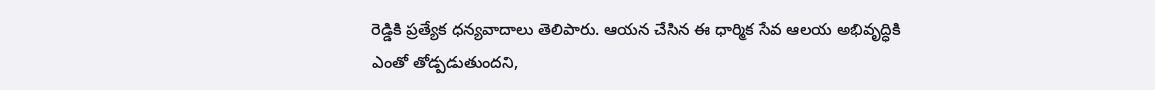రెడ్డికి ప్రత్యేక ధన్యవాదాలు తెలిపారు. ఆయన చేసిన ఈ ధార్మిక సేవ ఆలయ అభివృద్ధికి ఎంతో తోడ్పడుతుందని,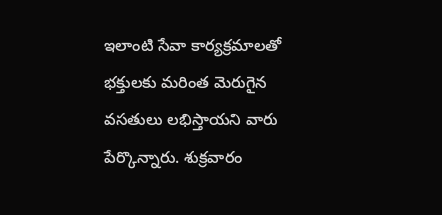ఇలాంటి సేవా కార్యక్రమాలతో భక్తులకు మరింత మెరుగైన వసతులు లభిస్తాయని వారు పేర్కొన్నారు. శుక్రవారం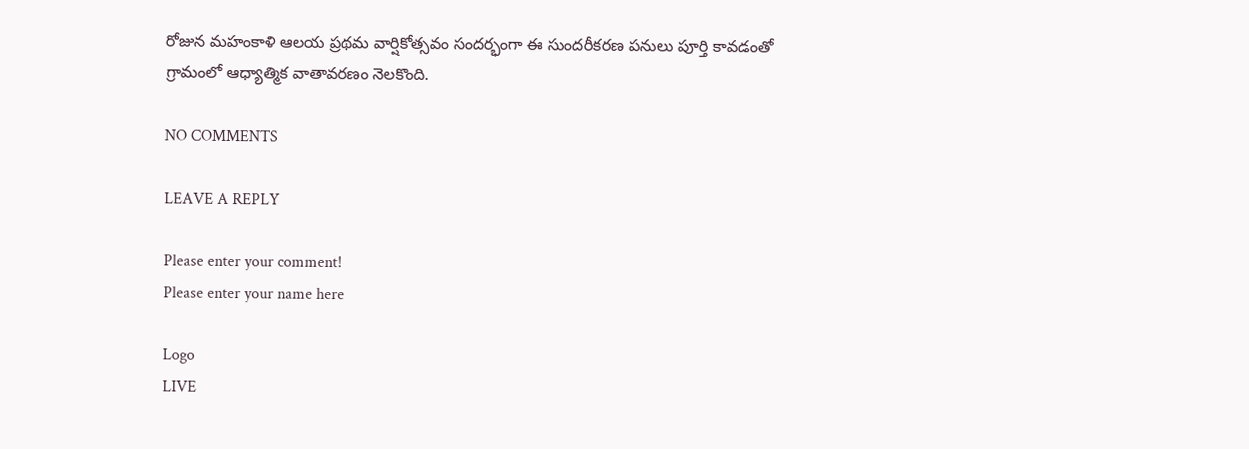రోజున మహంకాళి ఆలయ ప్రథమ వార్షికోత్సవం సందర్భంగా ఈ సుందరీకరణ పనులు పూర్తి కావడంతో గ్రామంలో ఆధ్యాత్మిక వాతావరణం నెలకొంది.

NO COMMENTS

LEAVE A REPLY

Please enter your comment!
Please enter your name here

Logo
LIVE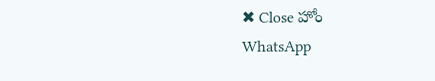✖ Close హోం
WhatsApp